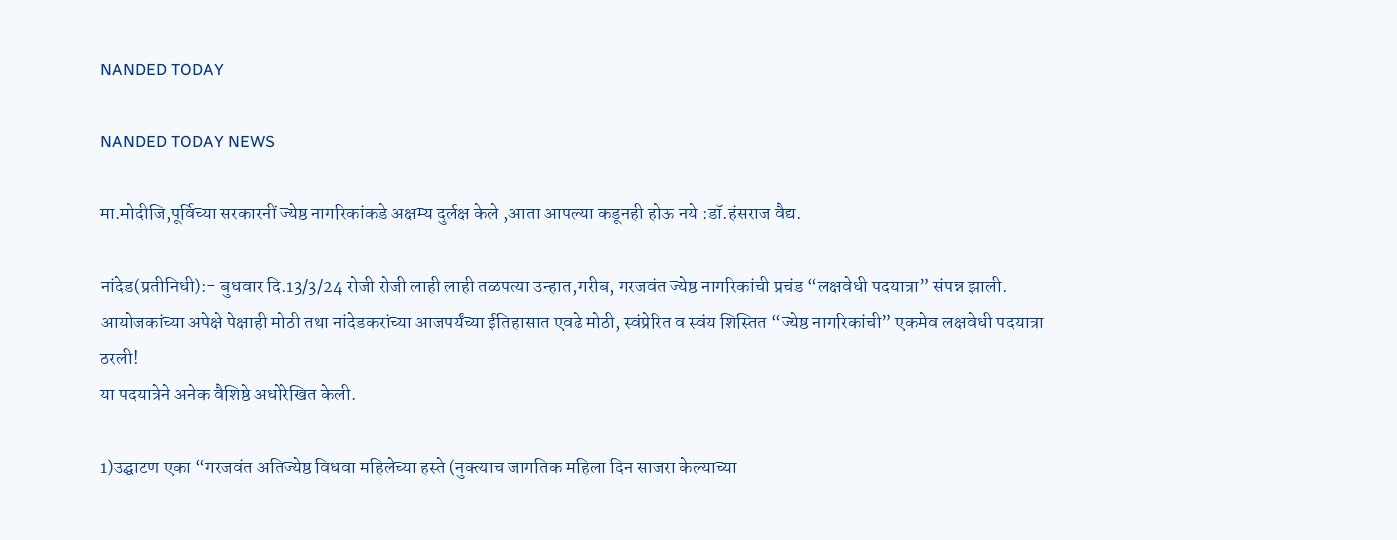NANDED TODAY

NANDED TODAY NEWS

मा.मोदीजि,पूर्विच्या सरकारनीं ज्येष्ठ नागरिकांकडे अक्षम्य दुर्लक्ष केले ,आता आपल्या कडूनही होऊ नये :डॉ.हंसराज वैद्य.

नांदेड(प्रतीनिधी):- बुधवार दि.13/3/24 रोजी रोजी लाही लाही तळपत्या उन्हात,गरीब, गरजवंत ज्येष्ठ नागरिकांची प्रचंड “लक्षवेधी पदयात्रा” संपन्न झाली. आयोजकांच्या अपेक्षे पेक्षाही मोठी तथा नांदेडकरांच्या आजपर्यंच्या ईतिहासात एवढे मोठी, स्वंप्रेरित व स्वंय शिस्तित “ज्येष्ठ नागरिकांची” एकमेव लक्षवेधी पदयात्रा ठरली!
या पदयात्रेने अनेक वैशिष्ठे अधोरेखित केली.

1)उद्घाटण एका “गरजवंत अतिज्येष्ठ विधवा महिलेच्या हस्ते (नुक्त्याच जागतिक महिला दिन साजरा केल्याच्या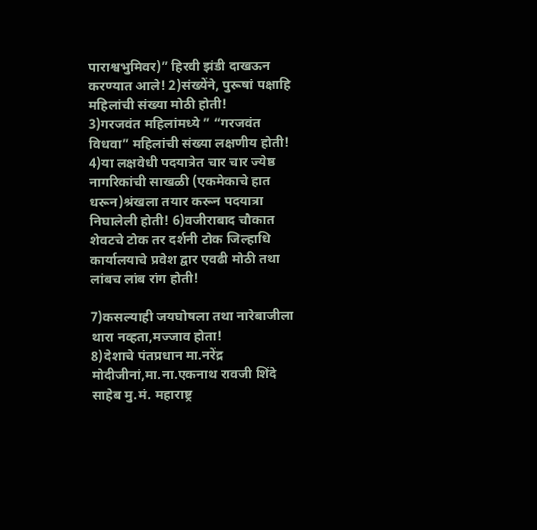पाराश्वभुमिवर)” हिरवी झंडी दाखऊन करण्यात आले! 2)संख्येंने, पुरूषां पक्षाहि महिलांची संख्या मोठी होती!
3)गरजवंत महिलांमध्ये ” “गरजवंत विधवा” महिलांची संख्या लक्षणीय होती!
4)या लक्षवेधी पदयात्रेत चार चार ज्येष्ठ नागरिकांची साखळी (एकमेकाचे हात धरून)श्रंखला तयार करून पदयात्रा निघालेली होती! 6)वजीराबाद चौकात शेवटचे टोक तर दर्शनी टोक जिल्हाधि कार्यालयाचे प्रवेश द्वार एवढी मोठी तथा लांबच लांब रांग होती!

7)कसल्याही जयघोषला तथा नारेबाजीला थारा नव्हता,मज्जाव होता!
8)देशाचे पंतप्रधान मा.नरेंद्र मोदीजीनां,मा.ना.एकनाथ रावजी शिंदे साहेब मु.मं. महाराष्ट्र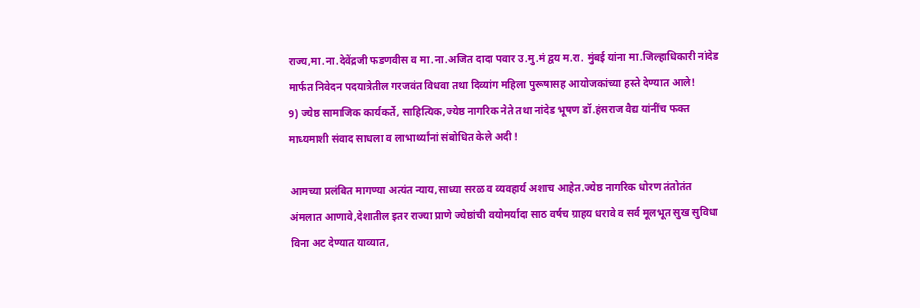राज्य,मा.ना.देवेंद्रजी फडणवीस व मा.ना.अजित दादा पवार उ.मु.मं द्वय म.रा. मुंबई यांना मा.जिल्हाधिकारी नांदेड मार्फत निवेदन पदयात्रेतील गरजवंत विधवा तथा दिव्यांग महिला पुरूषासह आयोजकांच्या हस्ते देण्यात आले!
9) ज्येष्ठ सामाजिक कार्यकर्ते, साहित्यिक,ज्येष्ठ नागरिक नेते तथा नांदेड भूषण डॉ.हंसराज वैद्य यांनींच फक्त माध्यमाशी संवाद साधला व लाभार्थ्यांनां संबोधित केले अदी !

आमच्या प्रलंबित मागण्या अत्यंत न्याय,साध्या सरळ व व्यवहार्य अशाच आहेत.ज्येष्ठ नागरिक धोरण तंतोतंत अंमलात आणावे,देशातील इतर राज्या प्राणे ज्येष्ठांची वयोमर्यादा साठ वर्षच ग्राहय धरावे व सर्व मूलभूत सुख सुविधा विना अट देण्यात याव्यात,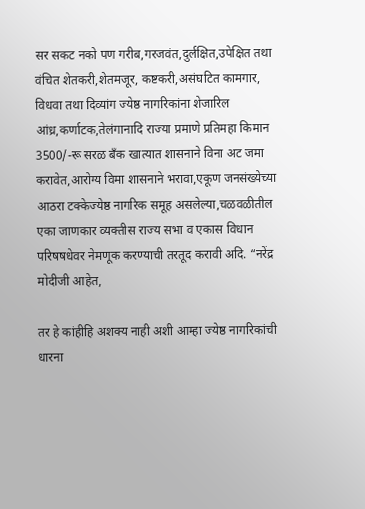सर सकट नको पण गरीब,गरजवंत,दुर्लक्षित,उपेक्षित तथा वंचित शेतकरी,शेतमजूर, कष्टकरी,असंघटित कामगार, विधवा तथा दिव्यांग ज्येष्ठ नागरिकांना शेजारिल आंध्र,कर्णाटक,तेलंगानादि राज्या प्रमाणे प्रतिमहा किमान 3500/-रू सरळ बँक खात्यात शासनाने विना अट जमा करावेत,आरोग्य विमा शासनाने भरावा,एकूण जनसंख्येच्या आठरा टक्केज्येष्ठ नागरिक समूह असलेल्या,चळवळीतील एका जाणकार व्यक्तीस राज्य सभा व एकास विधान परिषषधेवर नेमणूक करण्याची तरतूद करावी अदि. “नरेंद्र मोदीजी आहेत,

तर हे कांहीहि अशक्य नाही अशी आम्हा ज्येष्ठ नागरिकांची धारना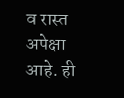व रास्त अपेक्षा आहे. ही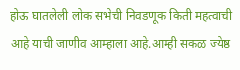होऊ घातलेली लोक सभेची निवडणूक किती महत्वाची आहे याची जाणीव आम्हाला आहे.आम्ही सकळ ज्येष्ठ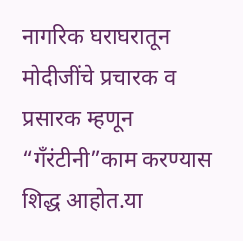नागरिक घराघरातून मोदीजींचे प्रचारक व प्रसारक म्हणून “गँरंटीनी”काम करण्यास शिद्ध आहोत.या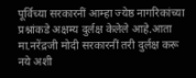पूर्विच्या सरकारनीं आम्हा ज्येष्ठ नागरिकांच्या प्रश्नांकडे अक्षम्य दुर्लक्ष केलेले आहे.आता मा.नरेंद्रजी मोदी सरकारनीं तरी दुर्लक्ष करू नये अशी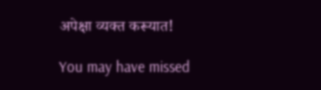अपेक्षा व्यक्त करूयात!

You may have missed